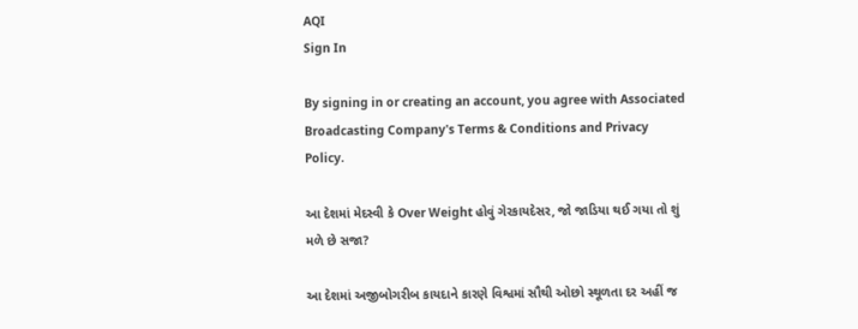AQI
Sign In

By signing in or creating an account, you agree with Associated Broadcasting Company's Terms & Conditions and Privacy Policy.

આ દેશમાં મેદસ્વી કે Over Weight હોવું ગેરકાયદેસર, જો જાડિયા થઈ ગયા તો શું મળે છે સજા?

આ દેશમાં અજીબોગરીબ કાયદાને કારણે વિશ્વમાં સૌથી ઓછો સ્થૂળતા દર અહીં જ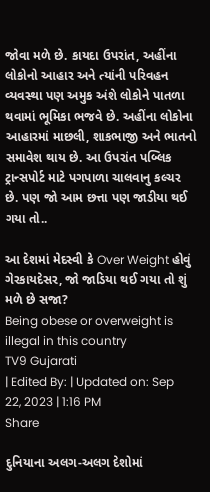જોવા મળે છે. કાયદા ઉપરાંત, અહીંના લોકોનો આહાર અને ત્યાંની પરિવહન વ્યવસ્થા પણ અમુક અંશે લોકોને પાતળા થવામાં ભૂમિકા ભજવે છે. અહીંના લોકોના આહારમાં માછલી, શાકભાજી અને ભાતનો સમાવેશ થાય છે. આ ઉપરાંત પબ્લિક ટ્રાન્સપોર્ટ માટે પગપાળા ચાલવાનુ કલ્ચર છે. પણ જો આમ છત્તા પણ જાડીયા થઈ ગયા તો..

આ દેશમાં મેદસ્વી કે Over Weight હોવું ગેરકાયદેસર, જો જાડિયા થઈ ગયા તો શું મળે છે સજા?
Being obese or overweight is illegal in this country
TV9 Gujarati
| Edited By: | Updated on: Sep 22, 2023 | 1:16 PM
Share

દુનિયાના અલગ-અલગ દેશોમાં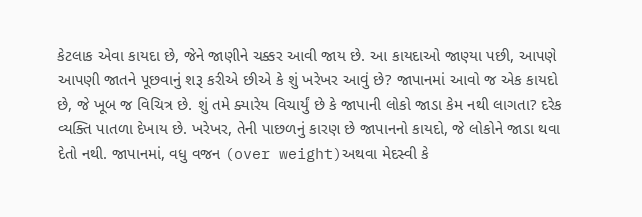કેટલાક એવા કાયદા છે, જેને જાણીને ચક્કર આવી જાય છે. આ કાયદાઓ જાણ્યા પછી, આપણે આપણી જાતને પૂછવાનું શરૂ કરીએ છીએ કે શું ખરેખર આવું છે? જાપાનમાં આવો જ એક કાયદો છે, જે ખૂબ જ વિચિત્ર છે. શું તમે ક્યારેય વિચાર્યું છે કે જાપાની લોકો જાડા કેમ નથી લાગતા? દરેક વ્યક્તિ પાતળા દેખાય છે. ખરેખર, તેની પાછળનું કારણ છે જાપાનનો કાયદો, જે લોકોને જાડા થવા દેતો નથી. જાપાનમાં, વધુ વજન (over weight)અથવા મેદસ્વી કે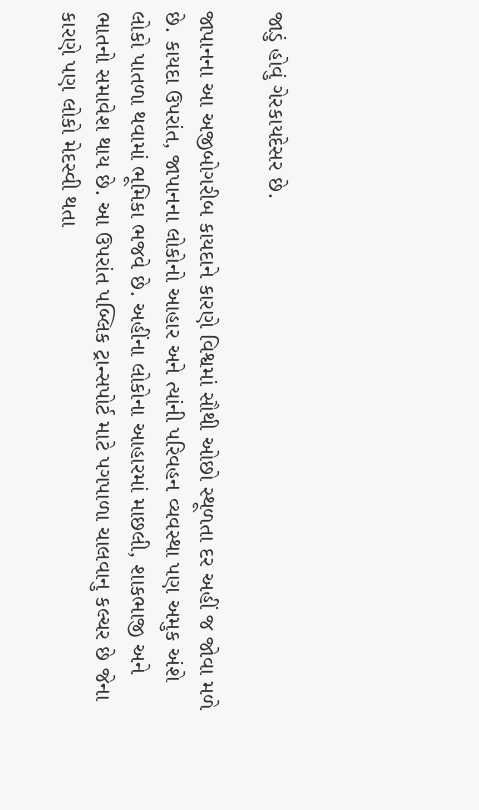જાડું હોવું ગેરકાયદેસર છે.

જાપાનના આ અજીબોગરીબ કાયદાને કારણે વિશ્વમાં સૌથી ઓછો સ્થૂળતા દર અહીં જ જોવા મળે છે. કાયદા ઉપરાંત, જાપાનના લોકોનો આહાર અને ત્યાંની પરિવહન વ્યવસ્થા પણ અમુક અંશે લોકો પાતળા થવામાં ભૂમિકા ભજવે છે. અહીંના લોકોના આહારમાં માછલી, શાકભાજી અને ભાતનો સમાવેશ થાય છે. આ ઉપરાંત પબ્લિક ટ્રાન્સપોર્ટ માટે પગપાળા ચાલવાનુ કલ્ચર છે જેના કારણે પણ લોકો મેદસ્વી થતા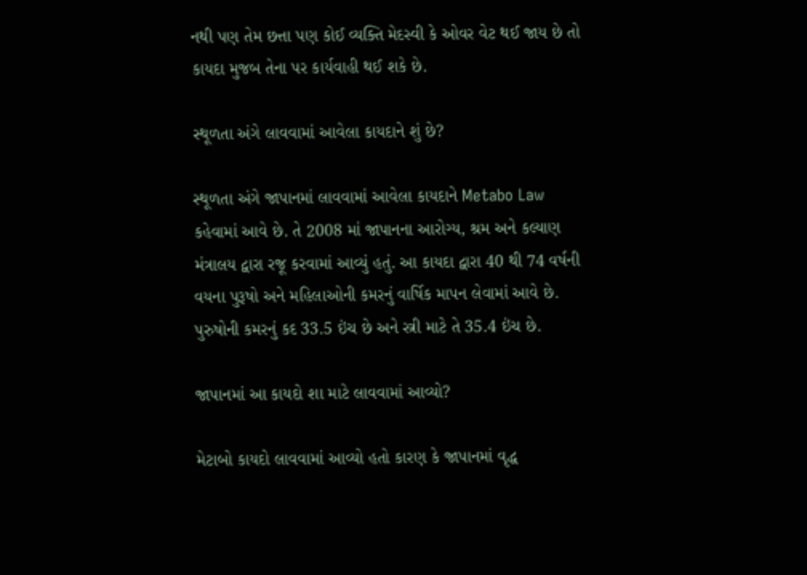નથી પણ તેમ છત્તા પણ કોઈ વ્યક્તિ મેદસ્વી કે ઓવર વેટ થઈ જાય છે તો કાયદા મુજબ તેના પર કાર્યવાહી થઈ શકે છે.

સ્થૂળતા અંગે લાવવામાં આવેલા કાયદાને શું છે?

સ્થૂળતા અંગે જાપાનમાં લાવવામાં આવેલા કાયદાને Metabo Law કહેવામાં આવે છે. તે 2008 માં જાપાનના આરોગ્ય, શ્રમ અને કલ્યાણ મંત્રાલય દ્વારા રજૂ કરવામાં આવ્યું હતું. આ કાયદા દ્વારા 40 થી 74 વર્ષની વયના પુરૂષો અને મહિલાઓની કમરનું વાર્ષિક માપન લેવામાં આવે છે. પુરુષોની કમરનું કદ 33.5 ઇંચ છે અને સ્ત્રી માટે તે 35.4 ઇંચ છે.

જાપાનમાં આ કાયદો શા માટે લાવવામાં આવ્યો?

મેટાબો કાયદો લાવવામાં આવ્યો હતો કારણ કે જાપાનમાં વૃદ્ધ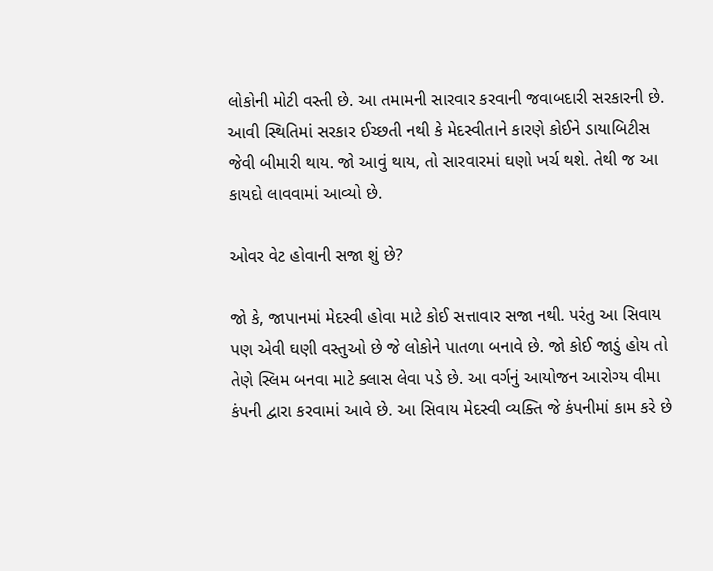લોકોની મોટી વસ્તી છે. આ તમામની સારવાર કરવાની જવાબદારી સરકારની છે. આવી સ્થિતિમાં સરકાર ઈચ્છતી નથી કે મેદસ્વીતાને કારણે કોઈને ડાયાબિટીસ જેવી બીમારી થાય. જો આવું થાય, તો સારવારમાં ઘણો ખર્ચ થશે. તેથી જ આ કાયદો લાવવામાં આવ્યો છે.

ઓવર વેટ હોવાની સજા શું છે?

જો કે, જાપાનમાં મેદસ્વી હોવા માટે કોઈ સત્તાવાર સજા નથી. પરંતુ આ સિવાય પણ એવી ઘણી વસ્તુઓ છે જે લોકોને પાતળા બનાવે છે. જો કોઈ જાડું હોય તો તેણે સ્લિમ બનવા માટે ક્લાસ લેવા પડે છે. આ વર્ગનું આયોજન આરોગ્ય વીમા કંપની દ્વારા કરવામાં આવે છે. આ સિવાય મેદસ્વી વ્યક્તિ જે કંપનીમાં કામ કરે છે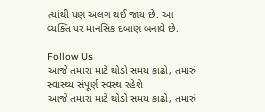ત્યાંથી પણ અલગ થઈ જાય છે. આ વ્યક્તિ પર માનસિક દબાણ બનાવે છે.

Follow Us
આજે તમારા માટે થોડો સમય કાઢો, તમારું સ્વાસ્થ્ય સંપૂર્ણ સ્વસ્થ રહેશે
આજે તમારા માટે થોડો સમય કાઢો, તમારું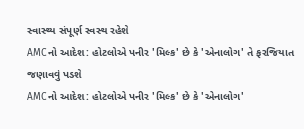સ્વાસ્થ્ય સંપૂર્ણ સ્વસ્થ રહેશે
AMCનો આદેશ: હોટલોએ પનીર 'મિલ્ક' છે કે 'એનાલોગ' તે ફરજિયાત જણાવવું પડશે
AMCનો આદેશ: હોટલોએ પનીર 'મિલ્ક' છે કે 'એનાલોગ'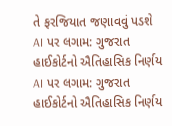તે ફરજિયાત જણાવવું પડશે
AI પર લગામ: ગુજરાત હાઈકોર્ટનો ઐતિહાસિક નિર્ણય
AI પર લગામ: ગુજરાત હાઈકોર્ટનો ઐતિહાસિક નિર્ણય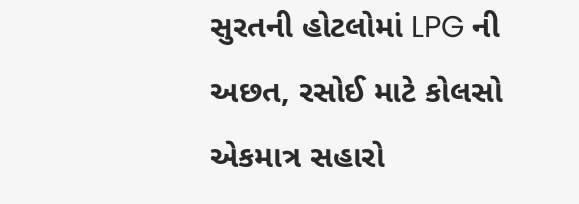સુરતની હોટલોમાં LPG ની અછત, રસોઈ માટે કોલસો એકમાત્ર સહારો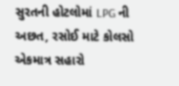સુરતની હોટલોમાં LPG ની અછત, રસોઈ માટે કોલસો એકમાત્ર સહારો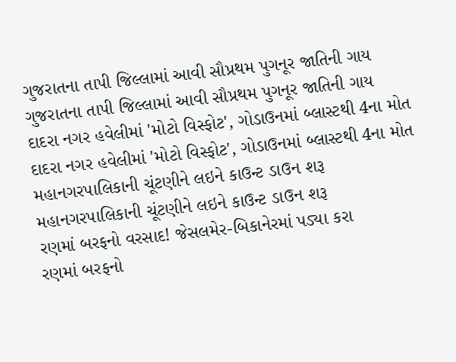ગુજરાતના તાપી જિલ્લામાં આવી સૌપ્રથમ પુગનૂર જાતિની ગાય
ગુજરાતના તાપી જિલ્લામાં આવી સૌપ્રથમ પુગનૂર જાતિની ગાય
દાદરા નગર હવેલીમાં 'મોટો વિસ્ફોટ', ગોડાઉનમાં બ્લાસ્ટથી 4ના મોત
દાદરા નગર હવેલીમાં 'મોટો વિસ્ફોટ', ગોડાઉનમાં બ્લાસ્ટથી 4ના મોત
મહાનગરપાલિકાની ચૂંટણીને લઇને કાઉન્ટ ડાઉન શરૂ
મહાનગરપાલિકાની ચૂંટણીને લઇને કાઉન્ટ ડાઉન શરૂ
રણમાં બરફનો વરસાદ! જેસલમેર-બિકાનેરમાં પડ્યા કરા
રણમાં બરફનો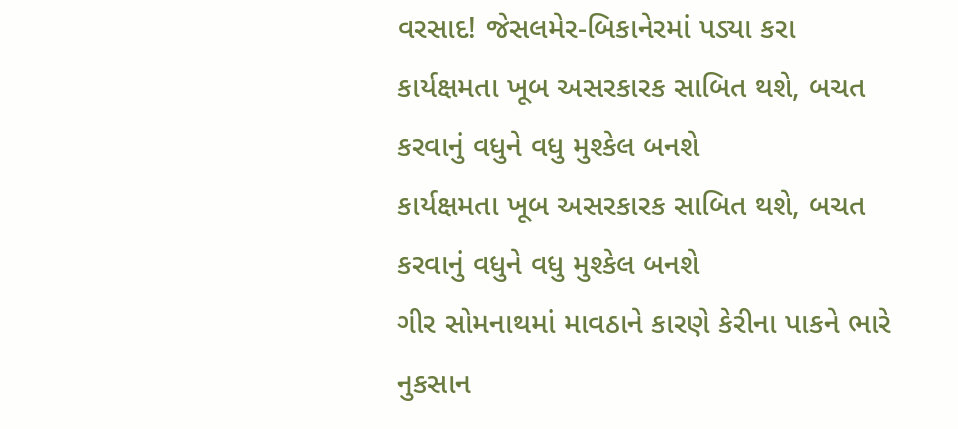વરસાદ! જેસલમેર-બિકાનેરમાં પડ્યા કરા
કાર્યક્ષમતા ખૂબ અસરકારક સાબિત થશે, બચત કરવાનું વધુને વધુ મુશ્કેલ બનશે
કાર્યક્ષમતા ખૂબ અસરકારક સાબિત થશે, બચત કરવાનું વધુને વધુ મુશ્કેલ બનશે
ગીર સોમનાથમાં માવઠાને કારણે કેરીના પાકને ભારે નુકસાન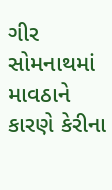ગીર સોમનાથમાં માવઠાને કારણે કેરીના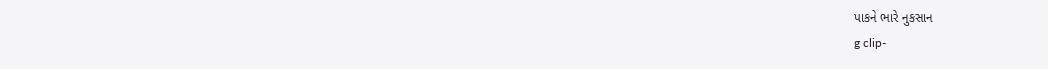પાકને ભારે નુકસાન
g clip-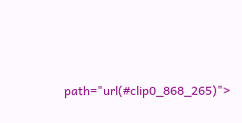path="url(#clip0_868_265)">